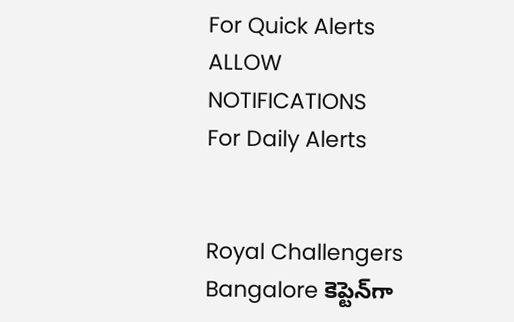For Quick Alerts
ALLOW NOTIFICATIONS
For Daily Alerts


Royal Challengers Bangalore కెప్టెన్‌గా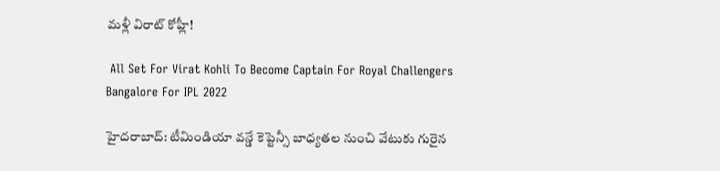మళ్లీ విరాట్ కోహ్లీ!

 All Set For Virat Kohli To Become Captain For Royal Challengers Bangalore For IPL 2022

హైదరాబాద్: టీమిండియా వన్డే కెప్టెన్సీ బాధ్యతల నుంచి వేటుకు గురైన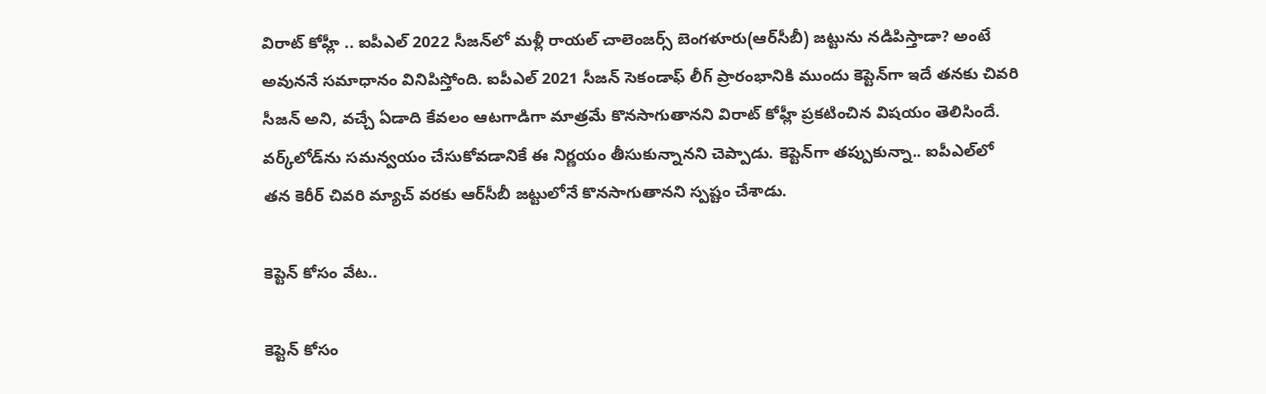విరాట్ కోహ్లీ .. ఐపీఎల్ 2022 సీజన్‌లో మళ్లీ రాయల్ చాలెంజర్స్ బెంగళూరు(ఆర్‌సీబీ) జట్టును నడిపిస్తాడా? అంటే అవుననే సమాధానం వినిపిస్తోంది. ఐపీఎల్ 2021 సీజన్ సెకండాఫ్ లీగ్ ప్రారంభానికి ముందు కెప్టెన్‌గా ఇదే తనకు చివరి సీజన్ అని, వచ్చే ఏడాది కేవలం ఆటగాడిగా మాత్రమే కొనసాగుతానని విరాట్ కోహ్లీ ప్రకటించిన విషయం తెలిసిందే. వర్క్‌లోడ్‌ను సమన్వయం చేసుకోవడానికే ఈ నిర్ణయం తీసుకున్నానని చెప్పాడు. కెప్టెన్‌గా తప్పుకున్నా.. ఐపీఎల్‌లో తన కెరీర్ చివరి మ్యాచ్‌ వరకు ఆర్‌సీబీ జట్టులోనే కొనసాగుతానని స్పష్టం చేశాడు.

కెప్టెన్ కోసం వేట..

కెప్టెన్ కోసం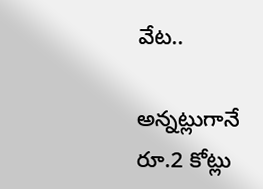వేట..

అన్నట్లుగానే రూ.2 కోట్లు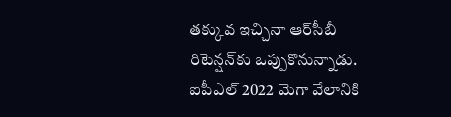తక్కువ ఇచ్చినా ఆర్‌సీబీ రిటెన్షన్‌కు ఒప్పుకొనున్నాడు. ఐపీఎల్ 2022 మెగా వేలానికి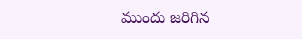ముందు జరిగిన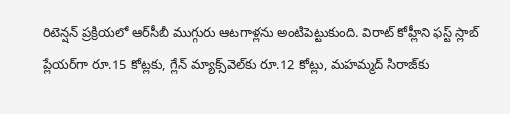రిటెన్షన్ ప్రక్రియలో ఆర్‌సీబీ ముగ్గురు ఆటగాళ్లను అంటిపెట్టుకుంది. విరాట్ కోహ్లీని ఫస్ట్ స్లాబ్ ప్లేయర్‌గా రూ.15 కోట్లకు, గ్లేన్ మ్యాక్స్‌వెల్‌కు రూ.12 కోట్లు, మహమ్మద్ సిరాజ్‌కు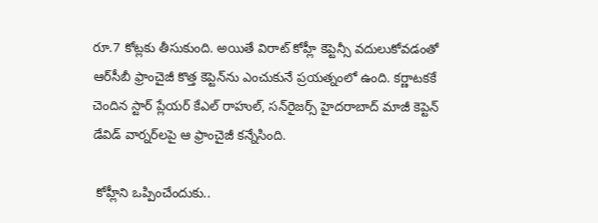రూ.7 కోట్లకు తీసుకుంది. అయితే విరాట్ కోహ్లీ కెప్టెన్సీ వదులుకోవడంతో ఆర్‌సీబీ ఫ్రాంచైజీ కొత్త కెప్టెన్‌ను ఎంచుకునే ప్రయత్నంలో ఉంది. కర్ణాటకకే చెందిన స్టార్ ప్లేయర్ కేఎల్ రాహుల్, సన్‌రైజర్స్ హైదరాబాద్ మాజీ కెప్టెన్ డేవిడ్ వార్నర్‌లపై ఆ ఫ్రాంచైజీ కన్నేసింది.

 కోహ్లీని ఒప్పించేందుకు..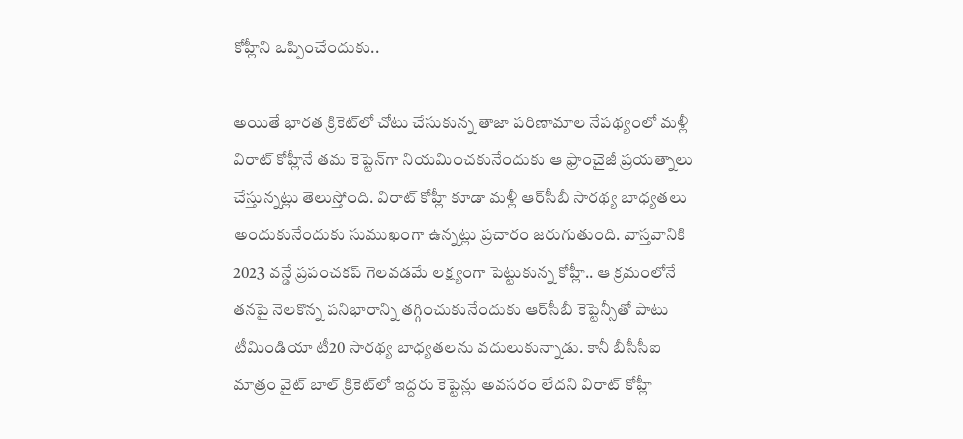కోహ్లీని ఒప్పించేందుకు..

అయితే భారత క్రికెట్‌లో చోటు చేసుకున్న తాజా పరిణామాల నేపథ్యంలో మళ్లీ విరాట్ కోహ్లీనే తమ కెప్టెన్‌గా నియమించకునేందుకు ఆ ఫ్రాంచైజీ ప్రయత్నాలు చేస్తున్నట్లు తెలుస్తోంది. విరాట్ కోహ్లీ కూడా మళ్లీ ఆర్‌సీబీ సారథ్య బాధ్యతలు అందుకునేందుకు సుముఖంగా ఉన్నట్లు ప్రచారం జరుగుతుంది. వాస్తవానికి 2023 వన్డే ప్రపంచకప్ గెలవడమే లక్ష్యంగా పెట్టుకున్న కోహ్లీ.. ఆ క్రమంలోనే తనపై నెలకొన్న పనిభారాన్ని తగ్గించుకునేందుకు ఆర్‌సీబీ కెప్టెన్సీతో పాటు టీమిండియా టీ20 సారథ్య బాధ్యతలను వదులుకున్నాడు. కానీ బీసీసీఐ మాత్రం వైట్ బాల్ క్రికెట్‌లో ఇద్దరు కెప్టెన్లు అవసరం లేదని విరాట్ కోహ్లీ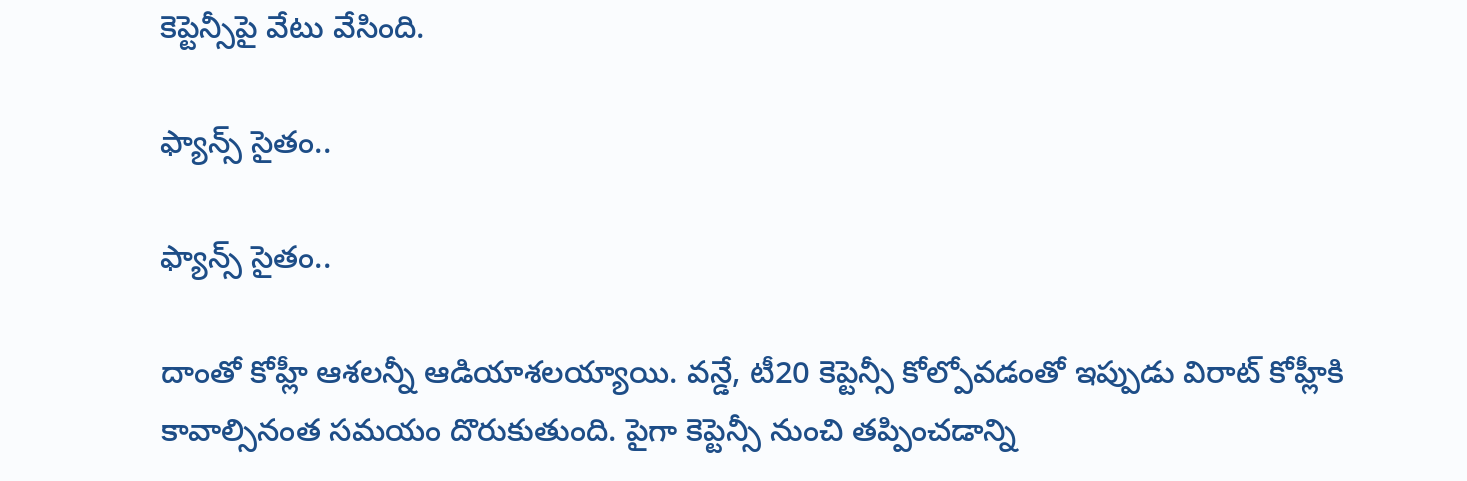కెప్టెన్సీపై వేటు వేసింది.

ఫ్యాన్స్ సైతం..

ఫ్యాన్స్ సైతం..

దాంతో కోహ్లీ ఆశలన్నీ ఆడియాశలయ్యాయి. వన్డే, టీ20 కెప్టెన్సీ కోల్పోవడంతో ఇప్పుడు విరాట్ కోహ్లీకి కావాల్సినంత సమయం దొరుకుతుంది. పైగా కెప్టెన్సీ నుంచి తప్పించడాన్ని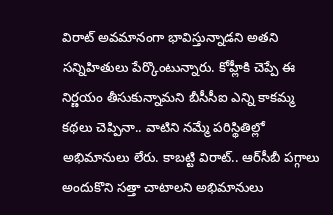విరాట్ అవమానంగా భావిస్తున్నాడని అతని సన్నిహితులు పేర్కొంటున్నారు. కోహ్లీకి చెప్పే ఈ నిర్ణయం తీసుకున్నామని బీసీసీఐ ఎన్ని కాకమ్మ కథలు చెప్పినా.. వాటిని నమ్మే పరిస్థితిల్లో అభిమానులు లేరు. కాబట్టి విరాట్.. ఆర్‌సీబీ పగ్గాలు అందుకొని సత్తా చాటాలని అభిమానులు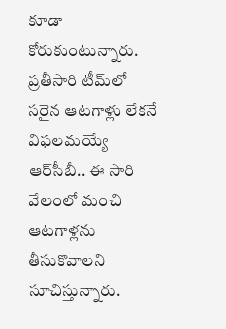కూడా కోరుకుంటున్నారు. ప్రతీసారి టీమ్‌లో సరైన ఆటగాళ్లు లేకనే విఫలమయ్యే ఆర్‌సీబీ.. ఈ సారి వేలంలో మంచి ఆటగాళ్లను తీసుకొవాలని సూచిస్తున్నారు.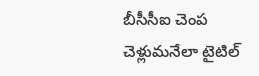బీసీసీఐ చెంప చెళ్లుమనేలా టైటిల్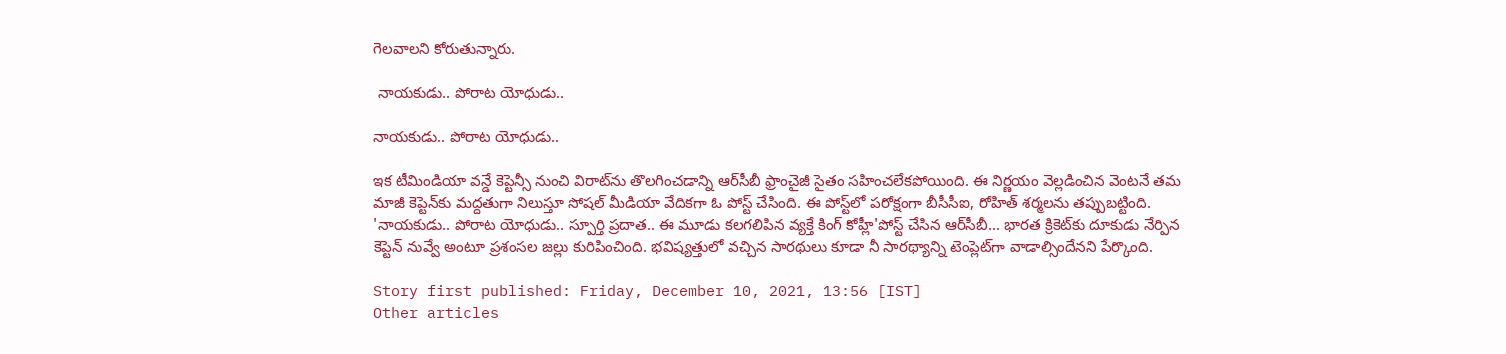గెలవాలని కోరుతున్నారు.

 నాయకుడు.. పోరాట యోధుడు..

నాయకుడు.. పోరాట యోధుడు..

ఇక టీమిండియా వన్డే కెప్టెన్సీ నుంచి విరాట్‌ను తొలగించడాన్ని ఆర్‌సీబీ ఫ్రాంచైజీ సైతం సహించలేకపోయింది. ఈ నిర్ణయం వెల్లడించిన వెంటనే తమ మాజీ కెప్టెన్‌కు మద్దతుగా నిలుస్తూ సోషల్ మీడియా వేదికగా ఓ పోస్ట్ చేసింది. ఈ పోస్ట్‌లో పరోక్షంగా బీసీసీఐ, రోహిత్ శర్మలను తప్పుబట్టింది. 'నాయకుడు.. పోరాట యోధుడు.. స్పూర్తి ప్రదాత.. ఈ మూడు కలగలిపిన వ్యక్తే కింగ్ కోహ్లీ'పోస్ట్ చేసిన ఆర్‌సీబీ... భారత క్రికెట్‌కు దూకుడు నేర్పిన కెప్టెన్ నువ్వే అంటూ ప్రశంసల జల్లు కురిపించింది. భవిష్యత్తులో వచ్చిన సారథులు కూడా నీ సారథ్యాన్ని టెంప్లెట్‌గా వాడాల్సిందేనని పేర్కొంది.

Story first published: Friday, December 10, 2021, 13:56 [IST]
Other articles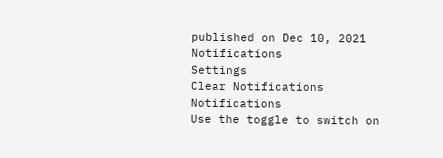published on Dec 10, 2021
Notifications
Settings
Clear Notifications
Notifications
Use the toggle to switch on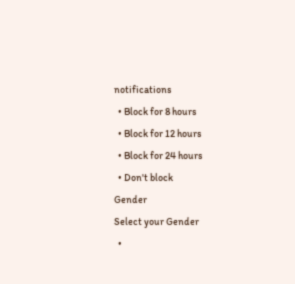notifications
  • Block for 8 hours
  • Block for 12 hours
  • Block for 24 hours
  • Don't block
Gender
Select your Gender
  •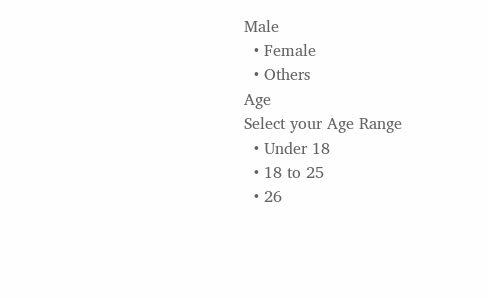Male
  • Female
  • Others
Age
Select your Age Range
  • Under 18
  • 18 to 25
  • 26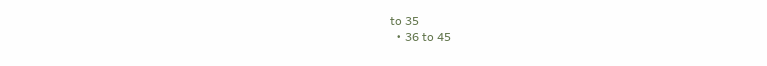to 35
  • 36 to 45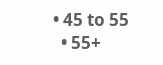• 45 to 55
  • 55+